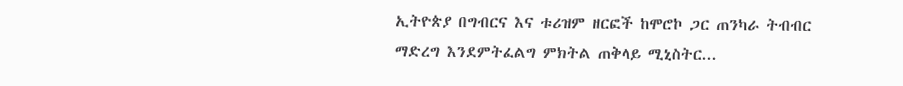ኢትዮጵያ በግብርና እና ቱሪዝም ዘርፎች ከሞሮኮ ጋር ጠንካራ ትብብር ማድረግ እንደምትፈልግ ምክትል ጠቅላይ ሚኒስትር...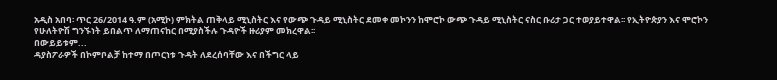አዲስ አበባ፡ ጥር 26/2014 ዓ.ም (አሚኮ) ምክትል ጠቅላይ ሚኒስትር እና የውጭ ጉዳይ ሚኒስትር ደመቀ መኮንን ከሞሮኮ ውጭ ጉዳይ ሚኒስትር ናስር ቡሪታ ጋር ተወያይተዋል፡፡ የኢትዮጵያን እና ሞሮኮን የሁለትዮሽ ግንኙነት ይበልጥ ለማጠናከር በሚያስችሉ ጉዳዮች ዙሪያም መክረዋል፡፡
በውይይቱም...
ዳያስፖራዎች በኮምቦልቻ ከተማ በጦርነቱ ጉዳት ለደረሰባቸው እና በችግር ላይ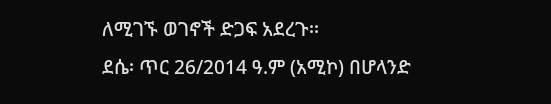ለሚገኙ ወገኖች ድጋፍ አደረጉ፡፡
ደሴ፡ ጥር 26/2014 ዓ.ም (አሚኮ) በሆላንድ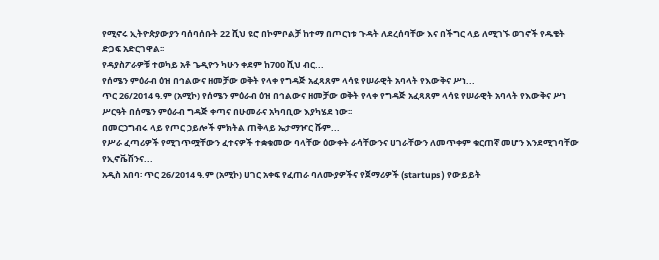የሚኖሩ ኢትዮጵያውያን ባሰባሰቡት 22 ሺህ ዩሮ በኮምቦልቻ ከተማ በጦርነቱ ጉዳት ለደረሰባቸው እና በችግር ላይ ለሚገኙ ወገኖች የዱቄት ድጋፍ አድርገዋል፡፡
የዳያስፖራዎቹ ተወካይ አቶ ጌዲዮን ካሁን ቀደም ከ700 ሺህ ብር...
የሰሜን ምዕራብ ዕዝ በኅልውና ዘመቻው ወቅት የላቀ የግዳጅ አፈጻጸም ላሳዩ የሠራዊት አባላት የእውቅና ሥነ...
ጥር 26/2014 ዓ.ም (አሚኮ) የሰሜን ምዕራብ ዕዝ በኅልውና ዘመቻው ወቅት የላቀ የግዳጅ አፈጻጸም ላሳዩ የሠራዊት አባላት የእውቅና ሥነ ሥርዓት በሰሜን ምዕራብ ግዳጅ ቀጣና በሁመራና አካባቢው እያካሄደ ነው፡፡
በመርኃግብሩ ላይ የጦር ኃይሎች ምክትል ጠቅላይ ኤታማዦር ሹም...
የሥራ ፈጣሪዎች የሚገጥሟቸውን ፈተናዎች ተቋቁመው ባላቸው ዕውቀት ራሳቸውንና ሀገራቸውን ለመጥቀም ቁርጠኛ መሆን እንደሚገባቸው የኢኖቬሽንና...
አዲስ አበባ፡ ጥር 26/2014 ዓ.ም (አሚኮ) ሀገር አቀፍ የፈጠራ ባለሙያዎችና የጀማሪዎች (startups ) የውይይት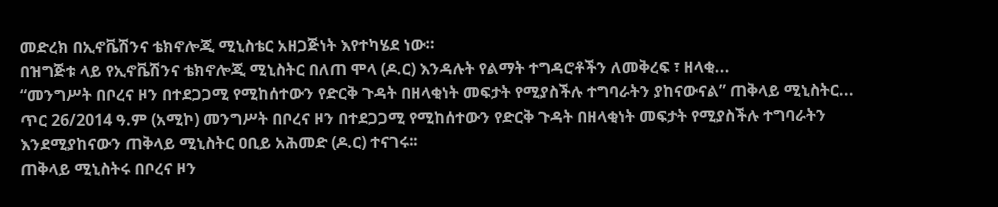መድረክ በኢኖቬሽንና ቴክኖሎጂ ሚኒስቴር አዘጋጅነት እየተካሄደ ነው።
በዝግጅቱ ላይ የኢኖቬሽንና ቴክኖሎጂ ሚኒስትር በለጠ ሞላ (ዶ.ር) እንዳሉት የልማት ተግዳሮቶችን ለመቅረፍ ፣ ዘላቂ...
“መንግሥት በቦረና ዞን በተደጋጋሚ የሚከሰተውን የድርቅ ጉዳት በዘላቂነት መፍታት የሚያስችሉ ተግባራትን ያከናውናል” ጠቅላይ ሚኒስትር...
ጥር 26/2014 ዓ.ም (አሚኮ) መንግሥት በቦረና ዞን በተደጋጋሚ የሚከሰተውን የድርቅ ጉዳት በዘላቂነት መፍታት የሚያስችሉ ተግባራትን እንደሚያከናውን ጠቅላይ ሚኒስትር ዐቢይ አሕመድ (ዶ.ር) ተናገሩ፡፡
ጠቅላይ ሚኒስትሩ በቦረና ዞን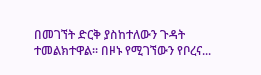በመገኘት ድርቅ ያስከተለውን ጉዳት ተመልክተዋል፡፡ በዞኑ የሚገኘውን የቦረና...